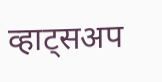व्हाट्सअप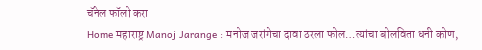चॅनेल फॉलो करा
Home महाराष्ट्र Manoj Jarange : मनोज जरांगेचा दावा ठरला फोल…त्यांचा बोलविता धनी कोण,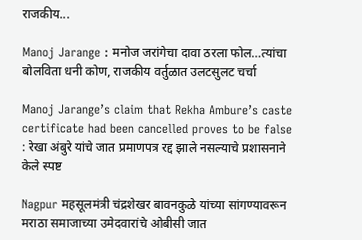राजकीय...

Manoj Jarange : मनोज जरांगेचा दावा ठरला फोल…त्यांचा बोलविता धनी कोण, राजकीय वर्तुळात उलटसुलट चर्चा

Manoj Jarange’s claim that Rekha Ambure’s caste certificate had been cancelled proves to be false : रेखा अंबुरे यांचे जात प्रमाणपत्र रद्द झाले नसल्याचे प्रशासनाने केले स्पष्ट

Nagpur महसूलमंत्री चंद्रशेखर बावनकुळे यांच्या सांगण्यावरून मराठा समाजाच्या उमेदवारांचे ओबीसी जात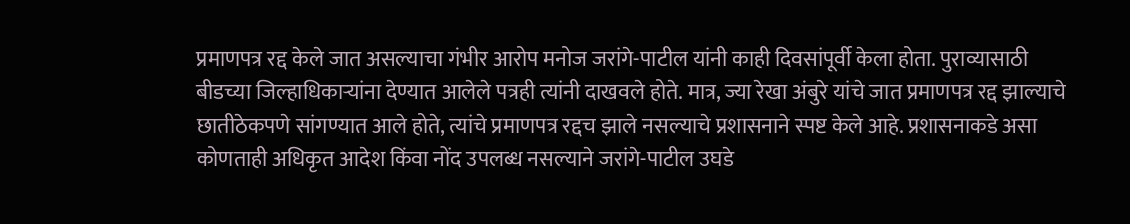प्रमाणपत्र रद्द केले जात असल्याचा गंभीर आरोप मनोज जरांगे-पाटील यांनी काही दिवसांपूर्वी केला होता. पुराव्यासाठी बीडच्या जिल्हाधिकाऱ्यांना देण्यात आलेले पत्रही त्यांनी दाखवले होते. मात्र, ज्या रेखा अंबुरे यांचे जात प्रमाणपत्र रद्द झाल्याचे छातीठेकपणे सांगण्यात आले होते, त्यांचे प्रमाणपत्र रद्दच झाले नसल्याचे प्रशासनाने स्पष्ट केले आहे. प्रशासनाकडे असा कोणताही अधिकृत आदेश किंवा नोंद उपलब्ध नसल्याने जरांगे-पाटील उघडे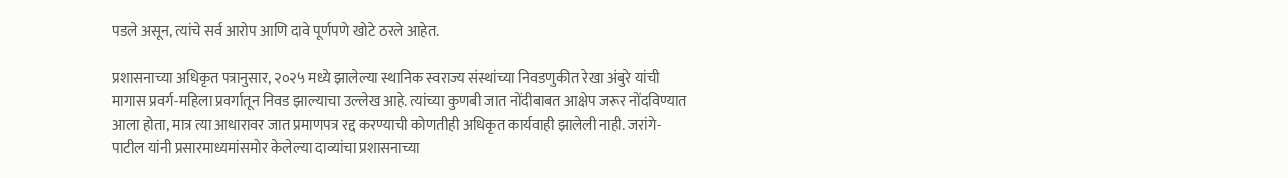पडले असून, त्यांचे सर्व आरोप आणि दावे पूर्णपणे खोटे ठरले आहेत.

प्रशासनाच्या अधिकृत पत्रानुसार, २०२५ मध्ये झालेल्या स्थानिक स्वराज्य संस्थांच्या निवडणुकीत रेखा अंबुरे यांची मागास प्रवर्ग-महिला प्रवर्गातून निवड झाल्याचा उल्लेख आहे. त्यांच्या कुणबी जात नोंदीबाबत आक्षेप जरूर नोंदविण्यात आला होता, मात्र त्या आधारावर जात प्रमाणपत्र रद्द करण्याची कोणतीही अधिकृत कार्यवाही झालेली नाही. जरांगे-पाटील यांनी प्रसारमाध्यमांसमोर केलेल्या दाव्यांचा प्रशासनाच्या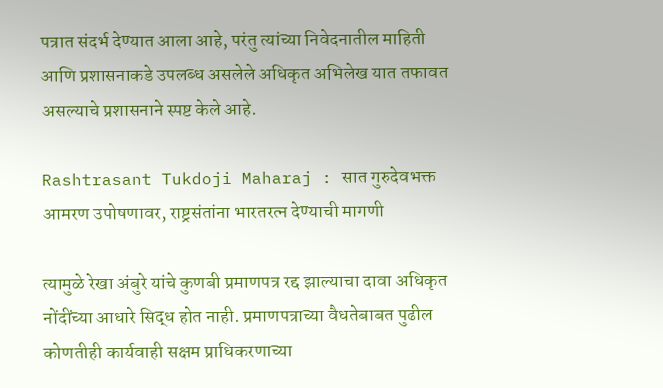पत्रात संदर्भ देण्यात आला आहे, परंतु त्यांच्या निवेदनातील माहिती आणि प्रशासनाकडे उपलब्ध असलेले अधिकृत अभिलेख यात तफावत असल्याचे प्रशासनाने स्पष्ट केले आहे.

Rashtrasant Tukdoji Maharaj : सात गुरुदेवभक्त आमरण उपोषणावर, राष्ट्रसंतांना भारतरत्न देण्याची मागणी

त्यामुळे रेखा अंबुरे यांचे कुणबी प्रमाणपत्र रद्द झाल्याचा दावा अधिकृत नोंदींच्या आधारे सिद्ध होत नाही. प्रमाणपत्राच्या वैधतेबाबत पुढील कोणतीही कार्यवाही सक्षम प्राधिकरणाच्या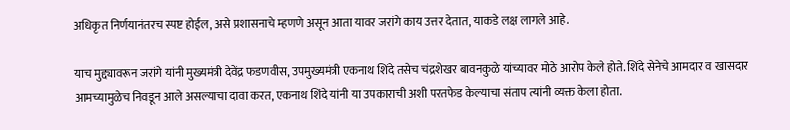अधिकृत निर्णयानंतरच स्पष्ट होईल, असे प्रशासनाचे म्हणणे असून आता यावर जरांगे काय उत्तर देतात, याकडे लक्ष लागले आहे.

याच मुद्द्यावरून जरांगे यांनी मुख्यमंत्री देवेंद्र फडणवीस, उपमुख्यमंत्री एकनाथ शिंदे तसेच चंद्रशेखर बावनकुळे यांच्यावर मोठे आरोप केले होते. शिंदे सेनेचे आमदार व खासदार आमच्यामुळेच निवडून आले असल्याचा दावा करत, एकनाथ शिंदे यांनी या उपकाराची अशी परतफेड केल्याचा संताप त्यांनी व्यक्त केला होता.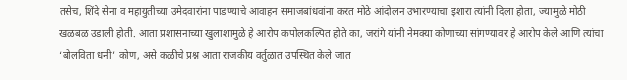तसेच, शिंदे सेना व महायुतीच्या उमेदवारांना पाडण्याचे आवाहन समाजबांधवांना करत मोठे आंदोलन उभारण्याचा इशारा त्यांनी दिला होता, ज्यामुळे मोठी खळबळ उडाली होती. आता प्रशासनाच्या खुलाशामुळे हे आरोप कपोलकल्पित होते का, जरांगे यांनी नेमक्या कोणाच्या सांगण्यावर हे आरोप केले आणि त्यांचा ‘बोलविता धनी’ कोण, असे कळीचे प्रश्न आता राजकीय वर्तुळात उपस्थित केले जात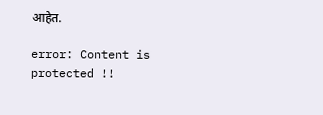आहेत.

error: Content is protected !!